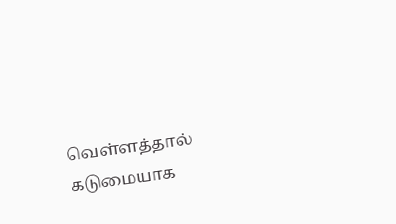வெள்ளத்தால் கடுமையாக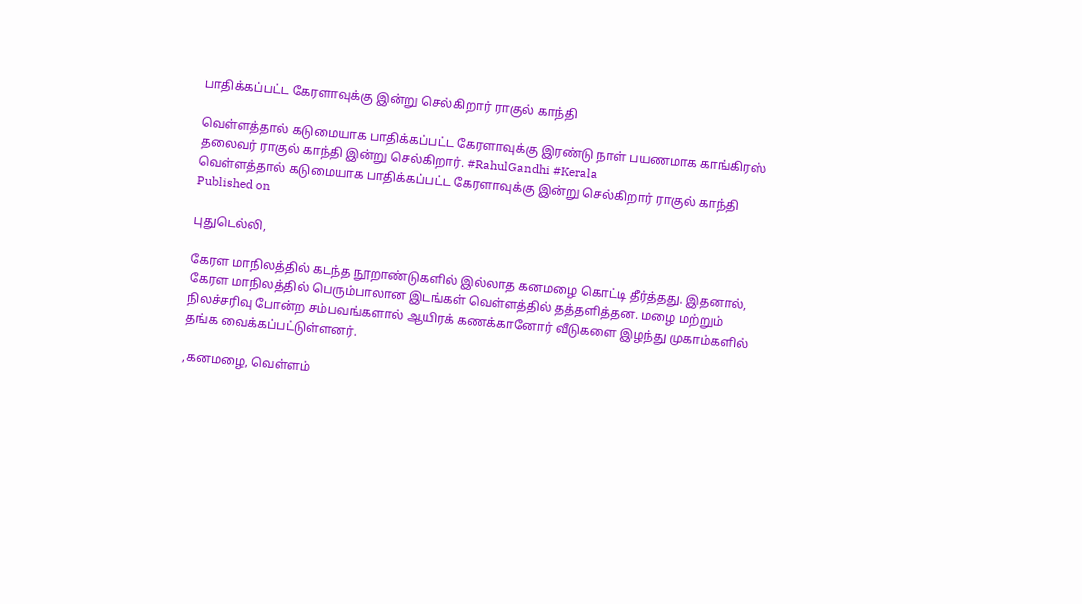பாதிக்கப்பட்ட கேரளாவுக்கு இன்று செல்கிறார் ராகுல் காந்தி

வெள்ளத்தால் கடுமையாக பாதிக்கப்பட்ட கேரளாவுக்கு இரண்டு நாள் பயணமாக காங்கிரஸ் தலைவர் ராகுல் காந்தி இன்று செல்கிறார். #RahulGandhi #Kerala
வெள்ளத்தால் கடுமையாக பாதிக்கப்பட்ட கேரளாவுக்கு இன்று செல்கிறார் ராகுல் காந்தி
Published on

புதுடெல்லி,

கேரள மாநிலத்தில் கடந்த நூறாண்டுகளில் இல்லாத கனமழை கொட்டி தீர்த்தது. இதனால், கேரள மாநிலத்தில் பெரும்பாலான இடங்கள் வெள்ளத்தில் தத்தளித்தன. மழை மற்றும் நிலச்சரிவு போன்ற சம்பவங்களால் ஆயிரக் கணக்கானோர் வீடுகளை இழந்து முகாம்களில் தங்க வைக்கப்பட்டுள்ளனர்.

,கனமழை, வெள்ளம்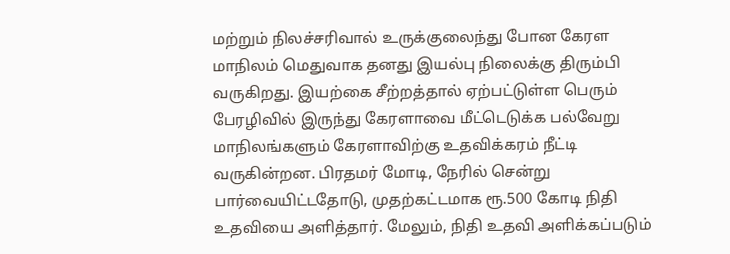மற்றும் நிலச்சரிவால் உருக்குலைந்து போன கேரள மாநிலம் மெதுவாக தனது இயல்பு நிலைக்கு திரும்பி வருகிறது. இயற்கை சீற்றத்தால் ஏற்பட்டுள்ள பெரும் பேரழிவில் இருந்து கேரளாவை மீட்டெடுக்க பல்வேறு மாநிலங்களும் கேரளாவிற்கு உதவிக்கரம் நீட்டி வருகின்றன. பிரதமர் மோடி, நேரில் சென்று பார்வையிட்டதோடு, முதற்கட்டமாக ரூ.500 கோடி நிதி உதவியை அளித்தார். மேலும், நிதி உதவி அளிக்கப்படும்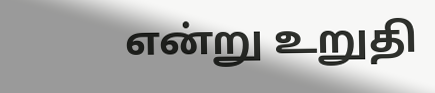என்று உறுதி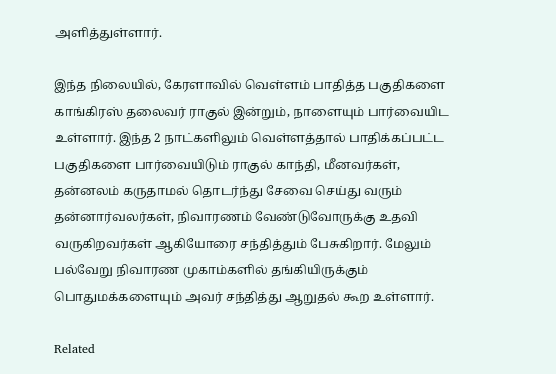அளித்துள்ளார்.

இந்த நிலையில், கேரளாவில் வெள்ளம் பாதித்த பகுதிகளை காங்கிரஸ் தலைவர் ராகுல் இன்றும், நாளையும் பார்வையிட உள்ளார். இந்த 2 நாட்களிலும் வெள்ளத்தால் பாதிக்கப்பட்ட பகுதிகளை பார்வையிடும் ராகுல் காந்தி, மீனவர்கள், தன்னலம் கருதாமல் தொடர்ந்து சேவை செய்து வரும் தன்னார்வலர்கள், நிவாரணம் வேண்டுவோருக்கு உதவி வருகிறவர்கள் ஆகியோரை சந்தித்தும் பேசுகிறார். மேலும் பல்வேறு நிவாரண முகாம்களில் தங்கியிருக்கும் பொதுமக்களையும் அவர் சந்தித்து ஆறுதல் கூற உள்ளார்.

Related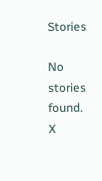Stories

No stories found.
X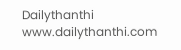Dailythanthi
www.dailythanthi.com